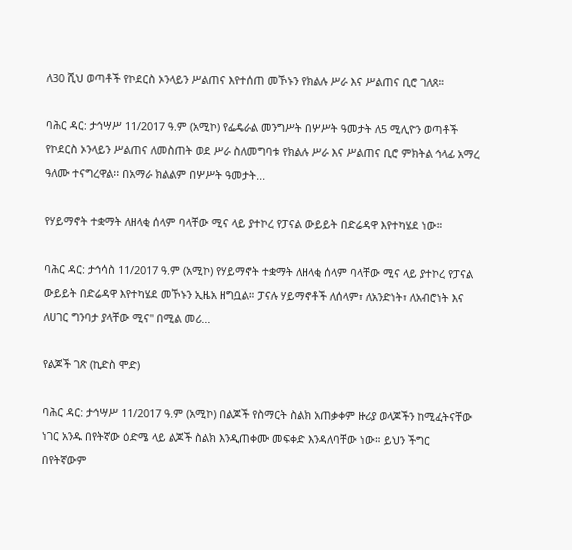ለ30 ሺህ ወጣቶች የኮደርስ ኦንላይን ሥልጠና እየተሰጠ መኾኑን የክልሉ ሥራ እና ሥልጠና ቢሮ ገለጸ።

ባሕር ዳር: ታኅሣሥ 11/2017 ዓ.ም (አሚኮ) የፌዴራል መንግሥት በሦሥት ዓመታት ለ5 ሚሊዮን ወጣቶች የኮደርስ ኦንላይን ሥልጠና ለመስጠት ወደ ሥራ ስለመግባቱ የክልሉ ሥራ እና ሥልጠና ቢሮ ምክትል ኅላፊ አማረ ዓለሙ ተናግረዋል፡፡ በአማራ ክልልም በሦሥት ዓመታት...

የሃይማኖት ተቋማት ለዘላቂ ሰላም ባላቸው ሚና ላይ ያተኮረ የፓናል ውይይት በድሬዳዋ እየተካሄደ ነው።

ባሕር ዳር: ታኅሳስ 11/2017 ዓ.ም (አሚኮ) የሃይማኖት ተቋማት ለዘላቂ ሰላም ባላቸው ሚና ላይ ያተኮረ የፓናል ውይይት በድሬዳዋ እየተካሄደ መኾኑን ኢዜአ ዘግቧል። ፓናሉ ሃይማኖቶች ለሰላም፣ ለአንድነት፣ ለአብሮነት እና ለሀገር ግንባታ ያላቸው ሚና" በሚል መሪ...

የልጆች ገጽ (ኪድስ ሞድ)

ባሕር ዳር: ታኅሣሥ 11/2017 ዓ.ም (አሚኮ) በልጆች የስማርት ስልክ አጠቃቀም ዙሪያ ወላጆችን ከሚፈትናቸው ነገር አንዱ በየትኛው ዕድሜ ላይ ልጆች ስልክ እንዲጠቀሙ መፍቀድ እንዳለባቸው ነው። ይህን ችግር በየትኛውም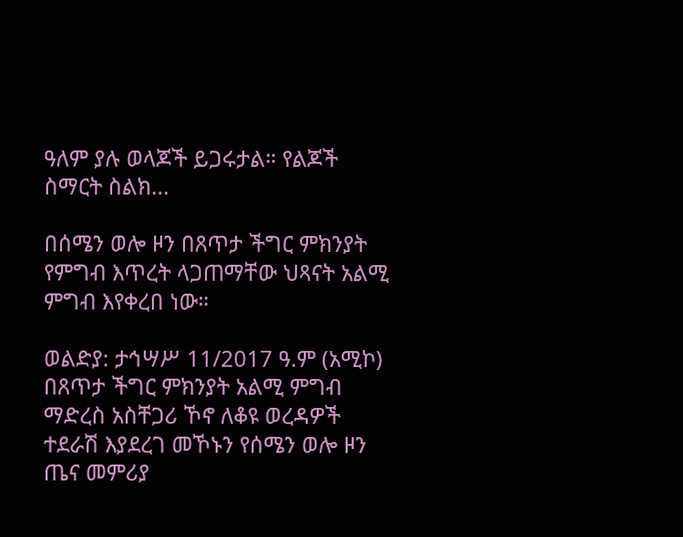ዓለም ያሉ ወላጆች ይጋሩታል። የልጆች ስማርት ስልክ...

በሰሜን ወሎ ዞን በጸጥታ ችግር ምክንያት የምግብ እጥረት ላጋጠማቸው ህጻናት አልሚ ምግብ እየቀረበ ነው።

ወልድያ: ታኅሣሥ 11/2017 ዓ.ም (አሚኮ) በጸጥታ ችግር ምክንያት አልሚ ምግብ ማድረስ አስቸጋሪ ኾኖ ለቆዩ ወረዳዎች ተደራሽ እያደረገ መኾኑን የሰሜን ወሎ ዞን ጤና መምሪያ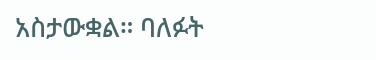አስታውቋል። ባለፉት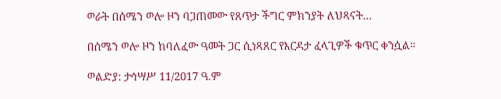ወራት በሰሜን ወሎ ዞን ባጋጠመው የጸጥታ ችግር ምክንያት ለህጻናት...

በሰሜን ወሎ ዞን ከባለፈው ዓመት ጋር ሲነጻጸር የእርዳታ ፈላጊዎች ቁጥር ቀንሷል።

ወልድያ: ታኅሣሥ 11/2017 ዓ.ም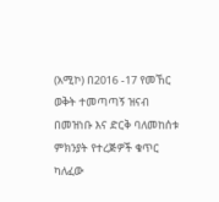(አሚኮ) በ2016 -17 የመኸር ወቅት ተመጣጣኝ ዝናብ በመዝነቡ እና ድርቅ ባለመከሰቱ ምክንያት የተረጅዎች ቁጥር ካለፈው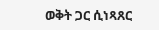ወቅት ጋር ሲነጻጸር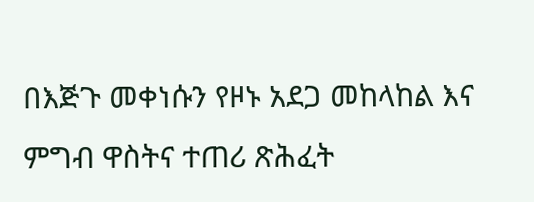በእጅጉ መቀነሱን የዞኑ አደጋ መከላከል እና ምግብ ዋስትና ተጠሪ ጽሕፈት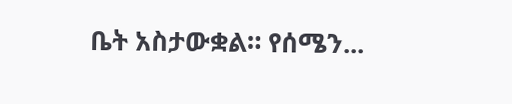ቤት አስታውቋል። የሰሜን...